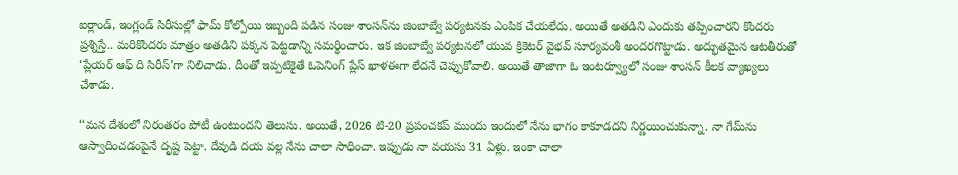ఐర్లాండ్, ఇంగ్లండ్ సిరీసుల్లో ఫామ్ కోల్పోయి ఇబ్బంది పడిన సంజు శాంసన్‌ను జింబాబ్వే పర్యటనకు ఎంపిక చేయలేదు. అయితే అతడిని ఎందుకు తప్పించారని కొందరు ప్రశ్నిస్తే.. మరికొందరు మాత్రం అతడిని పక్కన పెట్టడాన్ని సమర్థించారు. ఇక జింబాబ్వే పర్యటనలో యువ క్రికెటర్ వైభవ్ సూర్యవంశీ అందరగొట్టాడు. అద్భుతమైన ఆటతీరుతో ‘ప్లేయర్ ఆఫ్ ది సిరీస్‌’గా నిలిచాడు. దీంతో ఇప్పటికైతే ఓపెనింగ్ ప్లేస్ ఖాళఈగా లేదనే చెప్పుకోవాలి. అయితే తాజాగా ఓ ఇంటర్వ్యూలో సంజు శాంసన్ కీలక వ్యాఖ్యలు చేశాడు.

‘‘మన దేశంలో నిరంతరం పోటీ ఉంటుందని తెలుసు. అయితే, 2026 టి-20 ప్రపంచకప్ ముందు ఇందులో నేను భాగం కాకూడదని నిర్ణయించుకున్నా. నా గేమ్‌ను ఆస్వాదించడంపైనే దృష్ట పెట్టా. దేవుడి దయ వల్ల నేను చాలా సాధించా. ఇప్పుడు నా వయసు 31 ఏళ్లు. ఇంకా చాలా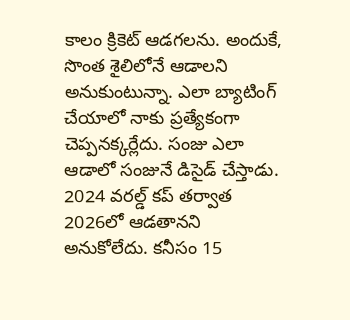కాలం క్రికెట్ ఆడగలను. అందుకే, సొంత శైలిలోనే ఆడాలని అనుకుంటున్నా. ఎలా బ్యాటింగ్ చేయాలో నాకు ప్రత్యేకంగా చెప్పనక్కర్లేదు. సంజు ఎలా ఆడాలో సంజునే డిసైడ్ చేస్తాడు. 2024 వరల్డ్ కప్ తర్వాత 2026లో ఆడతానని అనుకోలేదు. కనీసం 15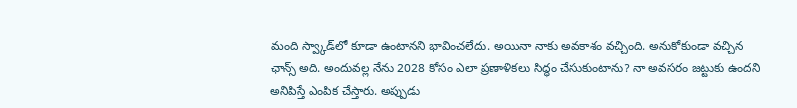మంది స్వ్కాడ్‌లో కూడా ఉంటానని భావించలేదు. అయినా నాకు అవకాశం వచ్చింది. అనుకోకుండా వచ్చిన ఛాన్స్ అది. అందువల్ల నేను 2028 కోసం ఎలా ప్రణాళికలు సిద్ధం చేసుకుంటాను? నా అవసరం జట్టుకు ఉందని అనిపిస్తే ఎంపిక చేస్తారు. అప్పుడు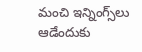మంచి ఇన్నింగ్స్‌లు ఆడేందుకు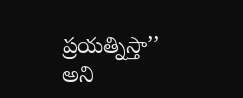ప్రయత్నిస్తా’’ అని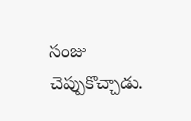సంజు చెప్పుకొచ్చాడు.